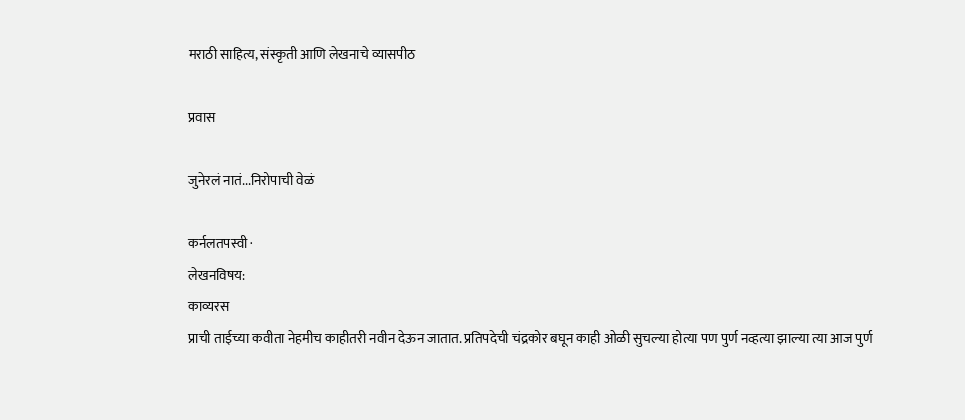मराठी साहित्य, संस्कृती आणि लेखनाचे व्यासपीठ

प्रवास

जुनेरलं नातं...निरोपाची वेळं

कर्नलतपस्वी ·
लेखनविषय:
काव्यरस
प्राची ताईच्या कवीता नेहमीच काहीतरी नवीन देऊन जातात. प्रतिपदेची चंद्रकोर बघून काही ओळी सुचल्या होत्या पण पुर्ण नव्हत्या झाल्या त्या आज पुर्ण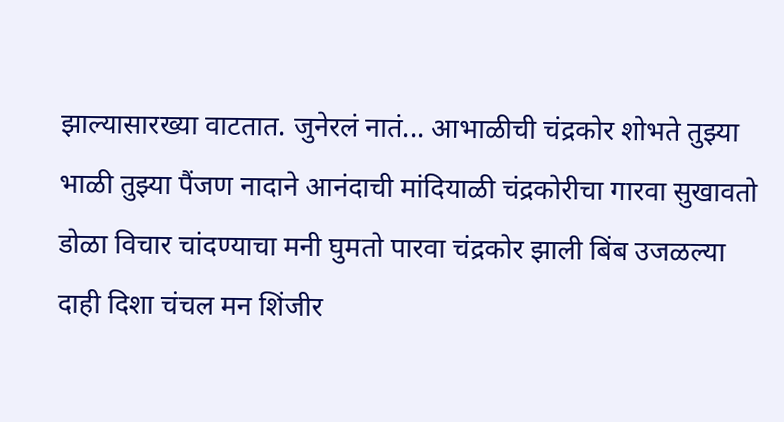झाल्यासारख्या वाटतात. जुनेरलं नातं... आभाळीची चंद्रकोर शोभते तुझ्या भाळी तुझ्या पैंजण नादाने आनंदाची मांदियाळी चंद्रकोरीचा गारवा सुखावतो डोळा विचार चांदण्याचा मनी घुमतो पारवा चंद्रकोर झाली बिंब उजळल्या दाही दिशा चंचल मन शिंजीर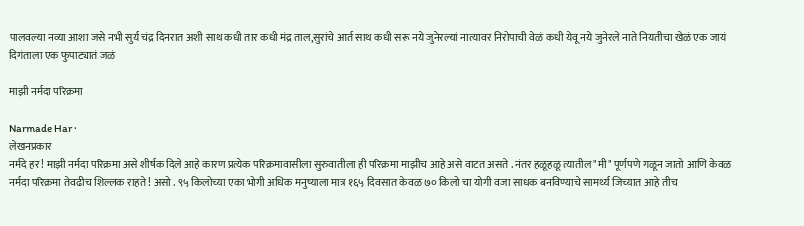पालवल्या नव्या आशा जसे नभी सुर्य चंद्र दिनरात अशी साथ कधी तार कधी मंद्र ताल,सुरांचे आर्त साथ कधी सरू नये जुनेरल्यां नात्यावर निरोपाची वेळं कधी येवू नये जुनेरले नाते नियतीचा खेळं एक जायं दिगंताला एक फुपाट्यातं जळं

माझी नर्मदा परिक्रमा

Narmade Har ·
लेखनप्रकार
नर्मदे हर ! माझी नर्मदा परिक्रमा असे शीर्षक दिले आहे कारण प्रत्येक परिक्रमावासीला सुरुवातीला ही परिक्रमा माझीच आहे असे वाटत असते . नंतर हळूहळू त्यातील "मी" पूर्णपणे गळून जातो आणि केवळ नर्मदा परिक्रमा तेवढीच शिल्लक राहते ! असो . ९५ किलोच्या एका भोगी अधिक मनुष्याला मात्र १६५ दिवसात केवळ ७० किलो चा योगी वजा साधक बनविण्याचे सामर्थ्य जिच्यात आहे तीच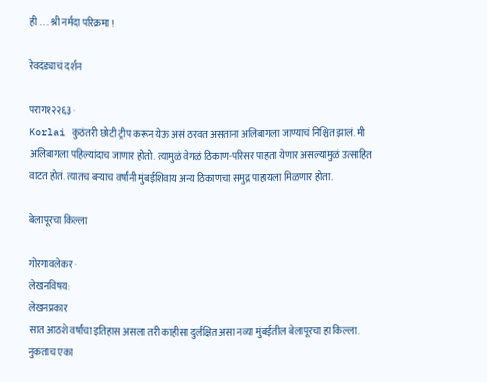ही . . . श्री नर्मदा परिक्रमा !

रेवदंड्याचं दर्शन

पराग१२२६३ ·
Korlai कुठंतरी छोटी ट्रीप करून येऊ असं ठरवत असताना अलिबागला जाण्याचं निश्चित झालं. मी अलिबागला पहिल्यांदाच जाणार होतो. त्यामुळं वेगळं ठिकाण-परिसर पाहता येणार असल्यामुळं उत्साहित वाटत होतं. त्यातच बऱ्याच वर्षांनी मुंबईशिवाय अन्य ठिकाणचा समुद्र पाहायला मिळणार होता.

बेलापूरचा किल्ला

गोरगावलेकर ·
लेखनविषय:
लेखनप्रकार
सात आठशे वर्षांचा इतिहास असला तरी काहीसा दुर्लक्षित असा नव्या मुंबईतील बेलापूरचा हा किल्ला. नुकताच एका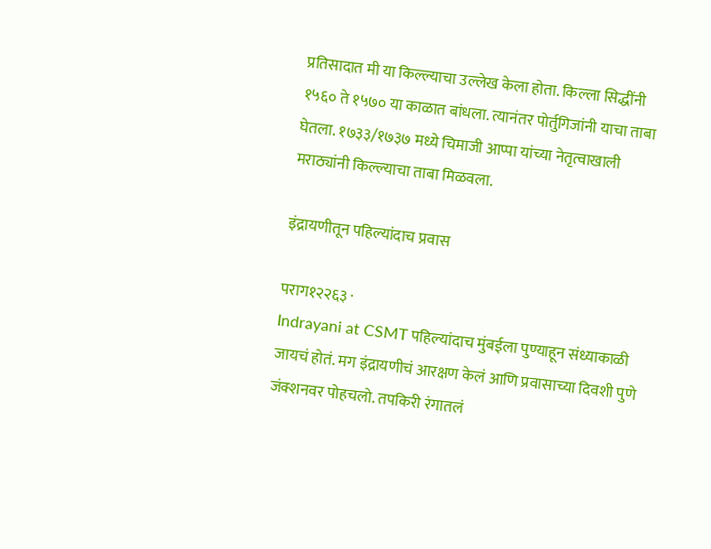प्रतिसादात मी या किल्ल्याचा उल्लेख केला होता. किल्ला सिद्धींनी १५६० ते १५७० या काळात बांधला. त्यानंतर पोर्तुगिजांनी याचा ताबा घेतला. १७३३/१७३७ मध्ये चिमाजी आप्पा यांच्या नेतृत्वाखाली मराठ्यांनी किल्ल्याचा ताबा मिळवला.

इंद्रायणीतून पहिल्यांदाच प्रवास

पराग१२२६३ ·
Indrayani at CSMT पहिल्यांदाच मुंबईला पुण्याहून संध्याकाळी जायचं होतं. मग इंद्रायणीचं आरक्षण केलं आणि प्रवासाच्या दिवशी पुणे जंक्शनवर पोहचलो. तपकिरी रंगातलं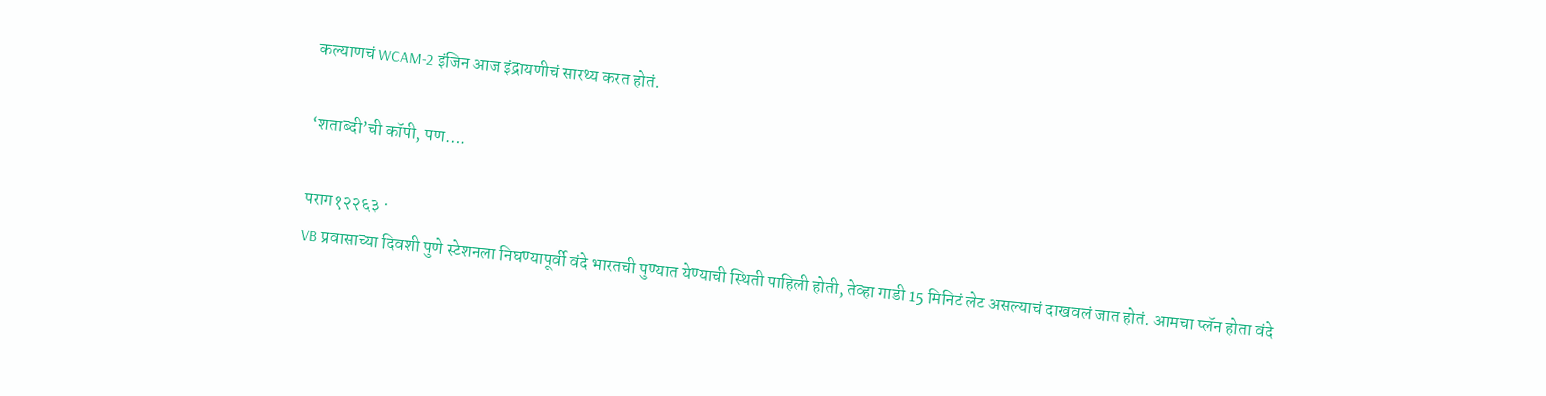कल्याणचं WCAM-2 इंजिन आज इंद्रायणीचं सारथ्य करत होतं.

‘शताब्दी’ची कॉपी, पण….

पराग१२२६३ ·
VB प्रवासाच्या दिवशी पुणे स्टेशनला निघण्यापूर्वी वंदे भारतची पुण्यात येण्याची स्थिती पाहिली होती, तेव्हा गाडी 15 मिनिटं लेट असल्याचं दाखवलं जात होतं. आमचा प्लॅन होता वंदे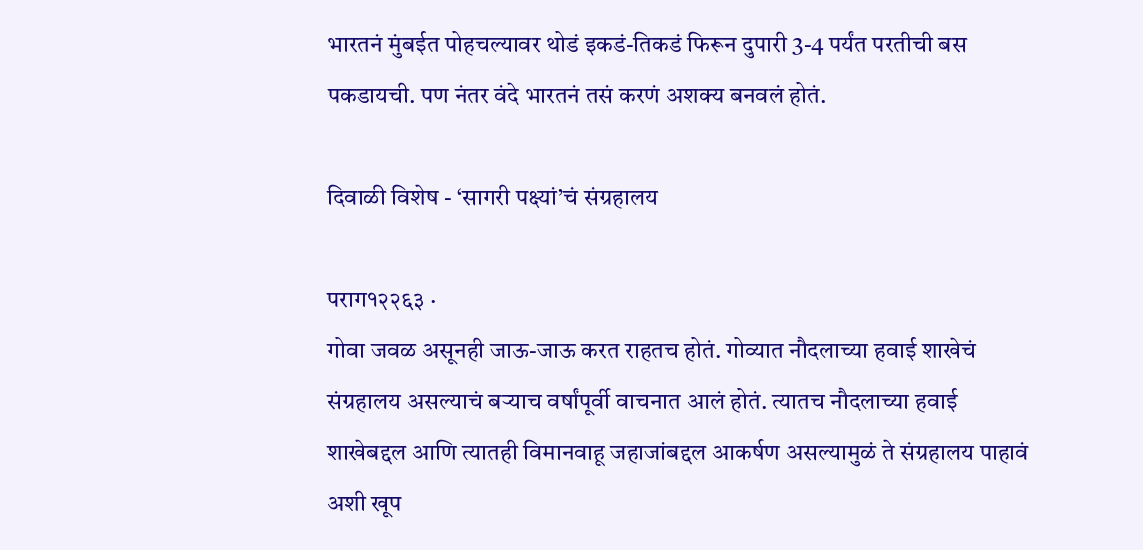भारतनं मुंबईत पोहचल्यावर थोडं इकडं-तिकडं फिरून दुपारी 3-4 पर्यंत परतीची बस पकडायची. पण नंतर वंदे भारतनं तसं करणं अशक्य बनवलं होतं.

दिवाळी विशेष - ‘सागरी पक्ष्यां’चं संग्रहालय

पराग१२२६३ ·
गोवा जवळ असूनही जाऊ-जाऊ करत राहतच होतं. गोव्यात नौदलाच्या हवाई शाखेचं संग्रहालय असल्याचं बऱ्याच वर्षांपूर्वी वाचनात आलं होतं. त्यातच नौदलाच्या हवाई शाखेबद्दल आणि त्यातही विमानवाहू जहाजांबद्दल आकर्षण असल्यामुळं ते संग्रहालय पाहावं अशी खूप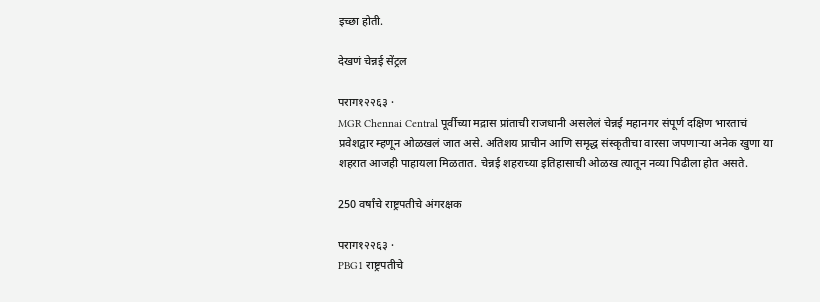इच्छा होती.

देखणं चेन्नई सेंट्रल

पराग१२२६३ ·
MGR Chennai Central पूर्वीच्या मद्रास प्रांताची राजधानी असलेलं चेन्नई महानगर संपूर्ण दक्षिण भारताचं प्रवेशद्वार म्हणून ओळखलं जात असे. अतिशय प्राचीन आणि समृद्ध संस्कृतीचा वारसा जपणाऱ्या अनेक खुणा या शहरात आजही पाहायला मिळतात. चेन्नई शहराच्या इतिहासाची ओळख त्यातून नव्या पिढीला होत असते.

250 वर्षांचे राष्ट्रपतीचे अंगरक्षक

पराग१२२६३ ·
PBG1 राष्ट्रपतीचे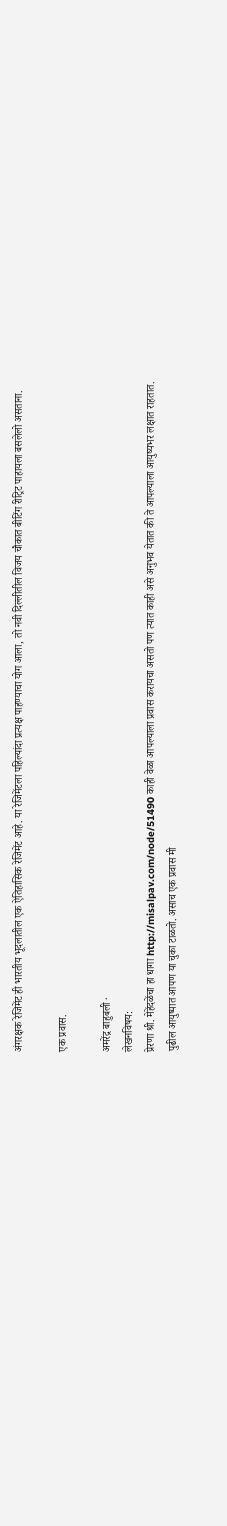अंगरक्षक रेजिमेंट ही भारतीय भूदलातील एक ऐतिहासिक रेजिमेंट आहे. या रेजिमेंटला पहिल्यांदा प्रत्यक्ष पाहण्याचा योग आला, तो नवी दिल्लीतील विजय चौकात बीटिंग रीट्रिट पाहायला बसलेलो असताना.

एक प्रवास.

अमरेंद्र बाहुबली ·
लेखनविषय:
प्रेरणा श्री. मेहेंदळेंचा हा धागा http://misalpav.com/node/51490 काही वेळा आपल्याला प्रवास करायचा असतो पण त्यात काही असे अनुभव येतात की ते आपल्याला आयुष्यभर लक्षात राहतात. पुढील आयुष्यात आपण या चुका टाळतो. असाच एक प्रवास मी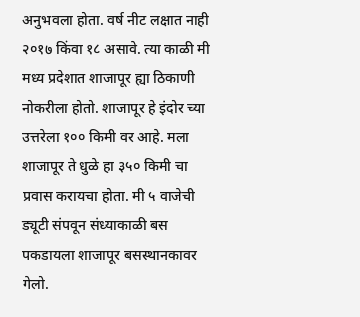अनुभवला होता. वर्ष नीट लक्षात नाही २०१७ किंवा १८ असावे. त्या काळी मी मध्य प्रदेशात शाजापूर ह्या ठिकाणी नोकरीला होतो. शाजापूर हे इंदोर च्या उत्तरेला १०० किमी वर आहे. मला शाजापूर ते धुळे हा ३५० किमी चा प्रवास करायचा होता. मी ५ वाजेची ड्यूटी संपवून संध्याकाळी बस पकडायला शाजापूर बसस्थानकावर गेलो.